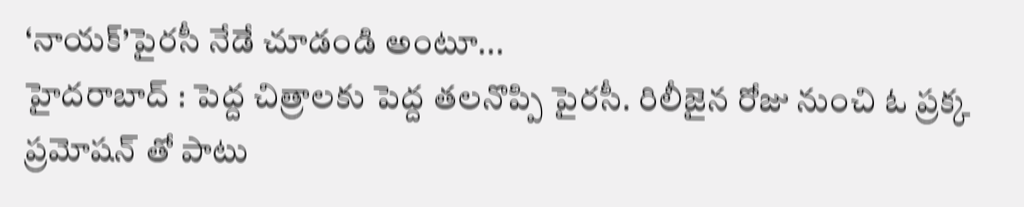‘నాయక్’పైరసీ నేడే చూడండి అంటూ...
హైదరాబాద్ : పెద్ద చిత్రాలకు పెద్ద తలనొప్పి పైరసీ. రిలీజైన రోజు నుంచి ఓ ప్రక్క ప్రమోషన్ తో పాటు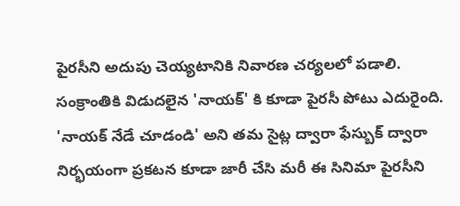పైరసీని అదుపు చెయ్యటానికి నివారణ చర్యలలో పడాలి. సంక్రాంతికి విడుదలైన 'నాయక్' కి కూడా పైరసీ పోటు ఎదురైంది. 'నాయక్ నేడే చూడండి' అని తమ సైట్ల ద్వారా ఫేస్బుక్ ద్వారా నిర్భయంగా ప్రకటన కూడా జారీ చేసి మరీ ఈ సినిమా పైరసీని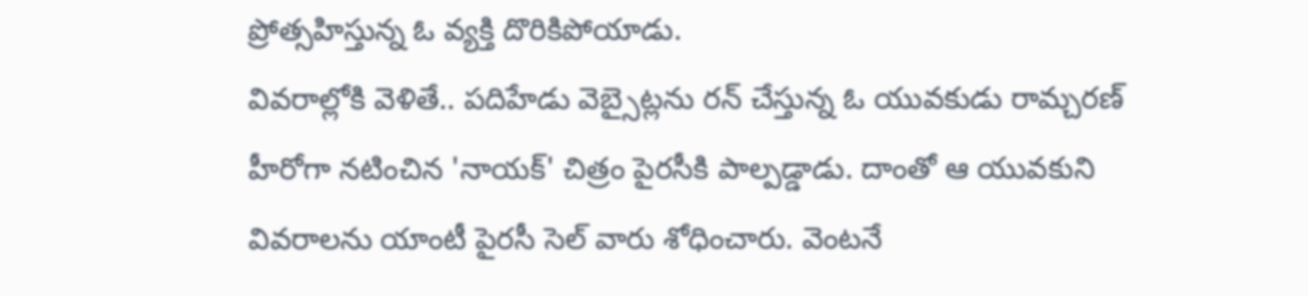ప్రోత్సహిస్తున్న ఓ వ్యక్తి దొరికిపోయాడు.
వివరాల్లోకి వెళితే.. పదిహేడు వెబ్సైట్లను రన్ చేస్తున్న ఓ యువకుడు రామ్చరణ్ హీరోగా నటించిన 'నాయక్' చిత్రం పైరసీకి పాల్పడ్డాడు. దాంతో ఆ యువకుని వివరాలను యాంటీ పైరసీ సెల్ వారు శోధించారు. వెంటనే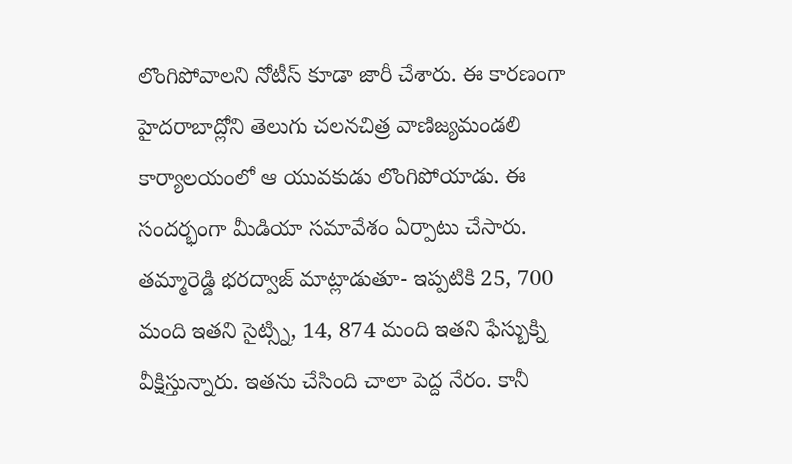లొంగిపోవాలని నోటీస్ కూడా జారీ చేశారు. ఈ కారణంగా హైదరాబాద్లోని తెలుగు చలనచిత్ర వాణిజ్యమండలి కార్యాలయంలో ఆ యువకుడు లొంగిపోయాడు. ఈ సందర్భంగా మీడియా సమావేశం ఏర్పాటు చేసారు.
తమ్మారెడ్డి భరద్వాజ్ మాట్లాడుతూ- ఇప్పటికి 25, 700 మంది ఇతని సైట్స్ని, 14, 874 మంది ఇతని ఫేస్బుక్ని వీక్షిస్తున్నారు. ఇతను చేసింది చాలా పెద్ద నేరం. కానీ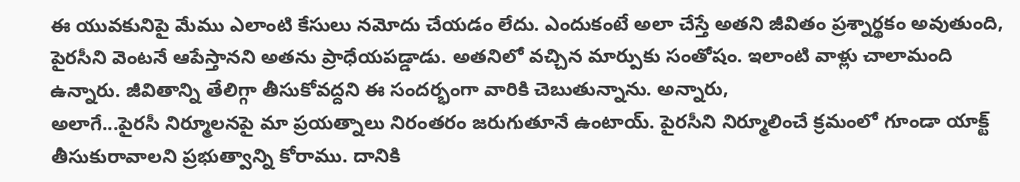ఈ యువకునిపై మేము ఎలాంటి కేసులు నమోదు చేయడం లేదు. ఎందుకంటే అలా చేస్తే అతని జీవితం ప్రశ్నార్థకం అవుతుంది, పైరసీని వెంటనే ఆపేస్తానని అతను ప్రాధేయపడ్డాడు. అతనిలో వచ్చిన మార్పుకు సంతోషం. ఇలాంటి వాళ్లు చాలామంది ఉన్నారు. జీవితాన్ని తేలిగ్గా తీసుకోవద్దని ఈ సందర్భంగా వారికి చెబుతున్నాను. అన్నారు,
అలాగే...పైరసీ నిర్మూలనపై మా ప్రయత్నాలు నిరంతరం జరుగుతూనే ఉంటాయ్. పైరసీని నిర్మూలించే క్రమంలో గూండా యాక్ట్ తీసుకురావాలని ప్రభుత్వాన్ని కోరాము. దానికి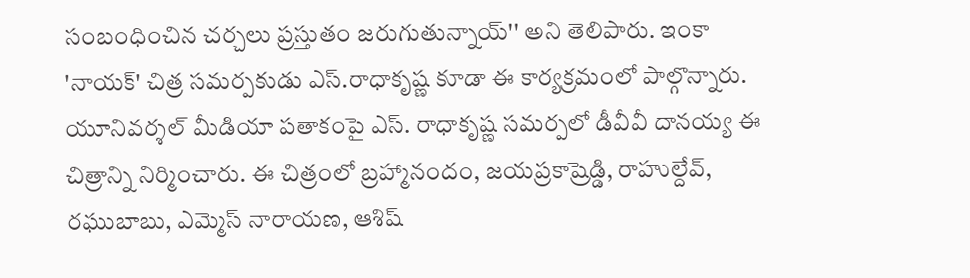సంబంధించిన చర్చలు ప్రస్తుతం జరుగుతున్నాయ్'' అని తెలిపారు. ఇంకా 'నాయక్' చిత్ర సమర్పకుడు ఎస్.రాధాకృష్ణ కూడా ఈ కార్యక్రమంలో పాల్గొన్నారు.
యూనివర్శల్ మీడియా పతాకంపై ఎస్. రాధాకృష్ణ సమర్పలో డీవీవీ దానయ్య ఈ చిత్రాన్ని నిర్మించారు. ఈ చిత్రంలో బ్రహ్మానందం, జయప్రకాష్రెడ్డి, రాహుల్దేవ్, రఘుబాబు, ఎమ్మెస్ నారాయణ, ఆశిష్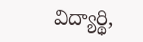విద్యార్థి,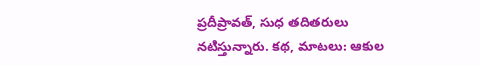ప్రదీప్రావత్, సుధ తదితరులు నటిస్తున్నారు. కథ, మాటలు: ఆకుల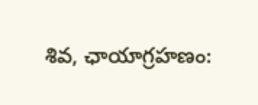శివ, ఛాయాగ్రహణం: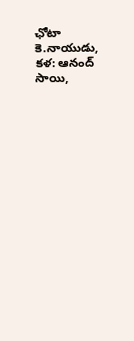ఛోటా కె.నాయుడు, కళ: ఆనంద్ సాయి,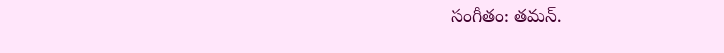సంగీతం: తమన్.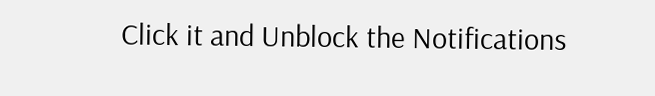Click it and Unblock the Notifications